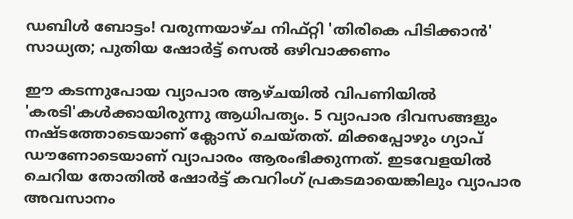ഡബിള്‍ ബോട്ടം! വരുന്നയാഴ്ച നിഫ്റ്റി 'തിരികെ പിടിക്കാന്‍' സാധ്യത; പുതിയ ഷോര്‍ട്ട് സെല്‍ ഒഴിവാക്കണം

ഈ കടന്നുപോയ വ്യാപാര ആഴ്ചയില്‍ വിപണിയില്‍ 'കരടി'കള്‍ക്കായിരുന്നു ആധിപത്യം. 5 വ്യാപാര ദിവസങ്ങളും നഷ്ടത്തോടെയാണ് ക്ലോസ് ചെയ്തത്. മിക്കപ്പോഴും ഗ്യാപ് ഡൗണോടെയാണ് വ്യാപാരം ആരംഭിക്കുന്നത്. ഇടവേളയില്‍ ചെറിയ തോതില്‍ ഷോര്‍ട്ട് കവറിംഗ് പ്രകടമായെങ്കിലും വ്യാപാര അവസാനം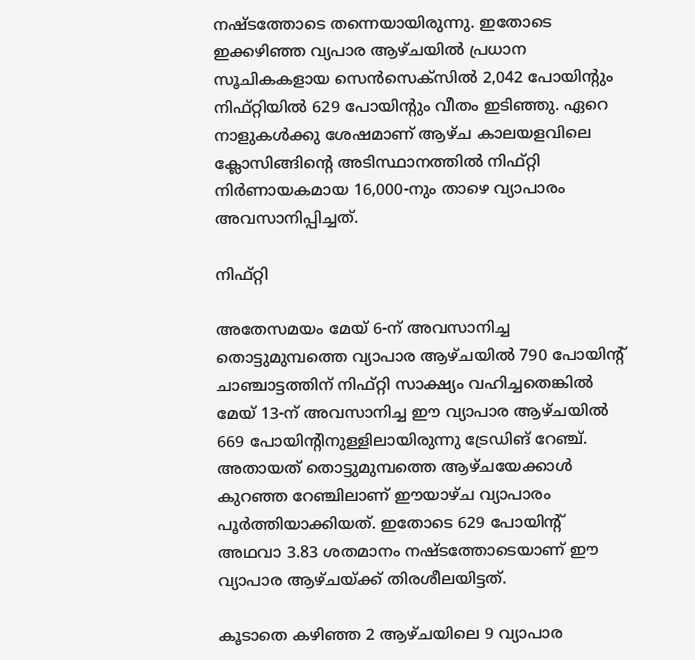നഷ്ടത്തോടെ തന്നെയായിരുന്നു. ഇതോടെ ഇക്കഴിഞ്ഞ വ്യപാര ആഴ്ചയില്‍ പ്രധാന സൂചികകളായ സെന്‍സെക്‌സില്‍ 2,042 പോയിന്റും നിഫ്റ്റിയില്‍ 629 പോയിന്റും വീതം ഇടിഞ്ഞു. ഏറെ നാളുകള്‍ക്കു ശേഷമാണ് ആഴ്ച കാലയളവിലെ ക്ലോസിങ്ങിന്റെ അടിസ്ഥാനത്തില്‍ നിഫ്റ്റി നിര്‍ണായകമായ 16,000-നും താഴെ വ്യാപാരം അവസാനിപ്പിച്ചത്.

നിഫ്റ്റി

അതേസമയം മേയ് 6-ന് അവസാനിച്ച തൊട്ടുമുമ്പത്തെ വ്യാപാര ആഴ്ചയില്‍ 790 പോയിന്റ് ചാഞ്ചാട്ടത്തിന് നിഫ്റ്റി സാക്ഷ്യം വഹിച്ചതെങ്കില്‍ മേയ് 13-ന് അവസാനിച്ച ഈ വ്യാപാര ആഴ്ചയില്‍ 669 പോയിന്റിനുള്ളിലായിരുന്നു ട്രേഡിങ് റേഞ്ച്. അതായത് തൊട്ടുമുമ്പത്തെ ആഴ്ചയേക്കാള്‍ കുറഞ്ഞ റേഞ്ചിലാണ് ഈയാഴ്ച വ്യാപാരം പൂര്‍ത്തിയാക്കിയത്. ഇതോടെ 629 പോയിന്റ് അഥവാ 3.83 ശതമാനം നഷ്ടത്തോടെയാണ് ഈ വ്യാപാര ആഴ്ചയ്ക്ക് തിരശീലയിട്ടത്.

കൂടാതെ കഴിഞ്ഞ 2 ആഴ്ചയിലെ 9 വ്യാപാര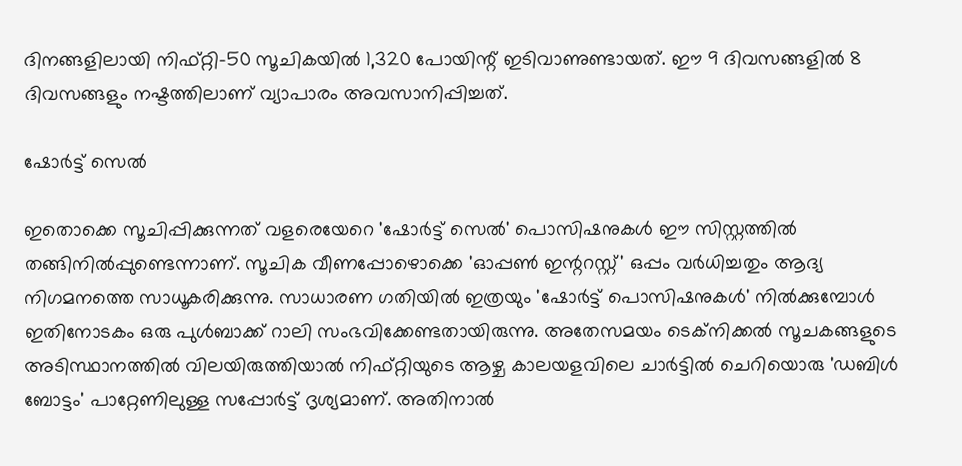ദിനങ്ങളിലായി നിഫ്റ്റി-50 സൂചികയില്‍ 1,320 പോയിന്റ് ഇടിവാണുണ്ടായത്. ഈ 9 ദിവസങ്ങളില്‍ 8 ദിവസങ്ങളും നഷ്ടത്തിലാണ് വ്യാപാരം അവസാനിപ്പിച്ചത്.

ഷോര്‍ട്ട്‌ സെല്‍

ഇതൊക്കെ സൂചിപ്പിക്കുന്നത് വളരെയേറെ 'ഷോര്‍ട്ട്‌ സെല്‍' പൊസിഷനുകള്‍ ഈ സിസ്റ്റത്തില്‍ തങ്ങിനില്‍പ്പുണ്ടെന്നാണ്. സൂചിക വീണപ്പോഴൊക്കെ 'ഓപ്പണ്‍ ഇന്ററസ്റ്റ്' ഒപ്പം വര്‍ധിച്ചതും ആദ്യ നിഗമനത്തെ സാധൂകരിക്കുന്നു. സാധാരണ ഗതിയില്‍ ഇത്രയും 'ഷോര്‍ട്ട് പൊസിഷനുകള്‍' നില്‍ക്കുമ്പോള്‍ ഇതിനോടകം ഒരു പുള്‍ബാക്ക് റാലി സംഭവിക്കേണ്ടതായിരുന്നു. അതേസമയം ടെക്‌നിക്കല്‍ സൂചകങ്ങളുടെ അടിസ്ഥാനത്തില്‍ വിലയിരുത്തിയാല്‍ നിഫ്റ്റിയുടെ ആഴ്ച കാലയളവിലെ ചാര്‍ട്ടില്‍ ചെറിയൊരു 'ഡബിള്‍ ബോട്ടം' പാറ്റേണിലുള്ള സപ്പോര്‍ട്ട് ദൃശ്യമാണ്. അതിനാല്‍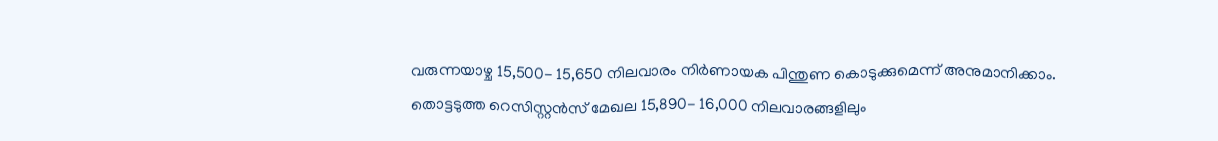വരുന്നയാഴ്ച 15,500- 15,650 നിലവാരം നിര്‍ണായക പിന്തുണ കൊടുക്കുമെന്ന് അനുമാനിക്കാം. തൊട്ടടുത്ത റെസിസ്റ്റന്‍സ് മേഖല 15,890- 16,000 നിലവാരങ്ങളിലും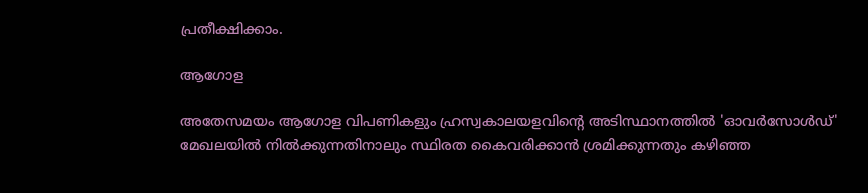പ്രതീക്ഷിക്കാം.

ആഗോള

അതേസമയം ആഗോള വിപണികളും ഹ്രസ്വകാലയളവിന്റെ അടിസ്ഥാനത്തില്‍ 'ഓവര്‍സോള്‍ഡ്' മേഖലയില്‍ നില്‍ക്കുന്നതിനാലും സ്ഥിരത കൈവരിക്കാന്‍ ശ്രമിക്കുന്നതും കഴിഞ്ഞ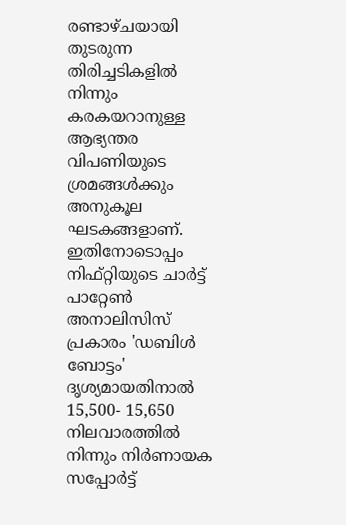രണ്ടാഴ്ചയായി തുടരുന്ന തിരിച്ചടികളില്‍ നിന്നും കരകയറാനുള്ള ആഭ്യന്തര വിപണിയുടെ ശ്രമങ്ങള്‍ക്കും അനുകൂല ഘടകങ്ങളാണ്. ഇതിനോടൊപ്പം നിഫ്റ്റിയുടെ ചാര്‍ട്ട് പാറ്റേണ്‍ അനാലിസിസ് പ്രകാരം 'ഡബിള്‍ ബോട്ടം' ദൃശ്യമായതിനാല്‍ 15,500- 15,650 നിലവാരത്തില്‍ നിന്നും നിര്‍ണായക സപ്പോര്‍ട്ട്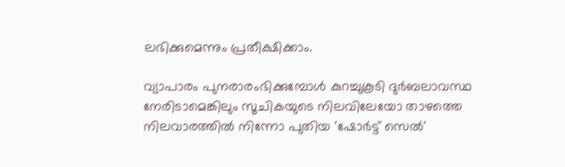ലഭിക്കുമെന്നും പ്രതീക്ഷിക്കാം.

വ്യാപാരം പുനരാരംഭിക്കുമ്പോള്‍ കുറച്ചുകൂടി ദുര്‍ബലാവസ്ഥ നേരിടാമെങ്കിലും സൂചികയുടെ നിലവിലേയോ താഴത്തെ നിലവാരത്തില്‍ നിന്നോ പുതിയ 'ഷോര്‍ട്ട് സെല്‍'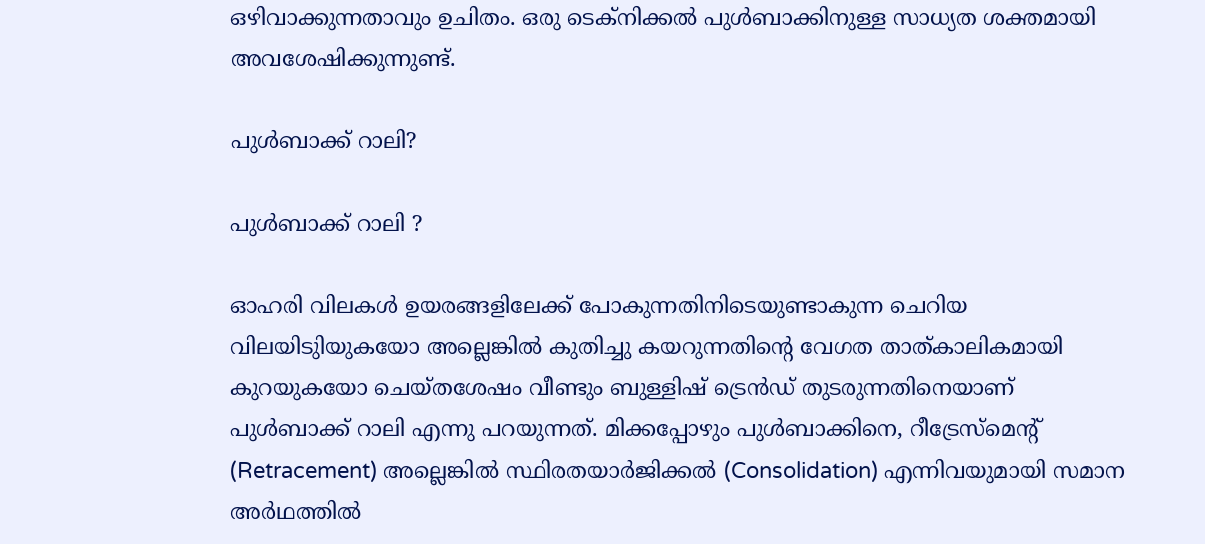ഒഴിവാക്കുന്നതാവും ഉചിതം. ഒരു ടെക്‌നിക്കല്‍ പുള്‍ബാക്കിനുള്ള സാധ്യത ശക്തമായി അവശേഷിക്കുന്നുണ്ട്.

പുള്‍ബാക്ക് റാലി?

പുള്‍ബാക്ക് റാലി ?

ഓഹരി വിലകള്‍ ഉയരങ്ങളിലേക്ക് പോകുന്നതിനിടെയുണ്ടാകുന്ന ചെറിയ വിലയിടുിയുകയോ അല്ലെങ്കില്‍ കുതിച്ചു കയറുന്നതിന്റെ വേഗത താത്കാലികമായി കുറയുകയോ ചെയ്തശേഷം വീണ്ടും ബുള്ളിഷ് ട്രെന്‍ഡ് തുടരുന്നതിനെയാണ് പുള്‍ബാക്ക് റാലി എന്നു പറയുന്നത്. മിക്കപ്പോഴും പുള്‍ബാക്കിനെ, റീട്രേസ്മെന്റ് (Retracement) അല്ലെങ്കില്‍ സ്ഥിരതയാര്‍ജിക്കല്‍ (Consolidation) എന്നിവയുമായി സമാന അര്‍ഥത്തില്‍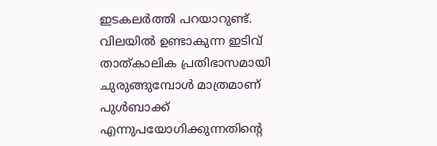ഇടകലര്‍ത്തി പറയാറുണ്ട്. വിലയില്‍ ഉണ്ടാകുന്ന ഇടിവ് താത്കാലിക പ്രതിഭാസമായി ചുരുങ്ങുമ്പോള്‍ മാത്രമാണ് പുള്‍ബാക്ക് എന്നുപയോഗിക്കുന്നതിന്റെ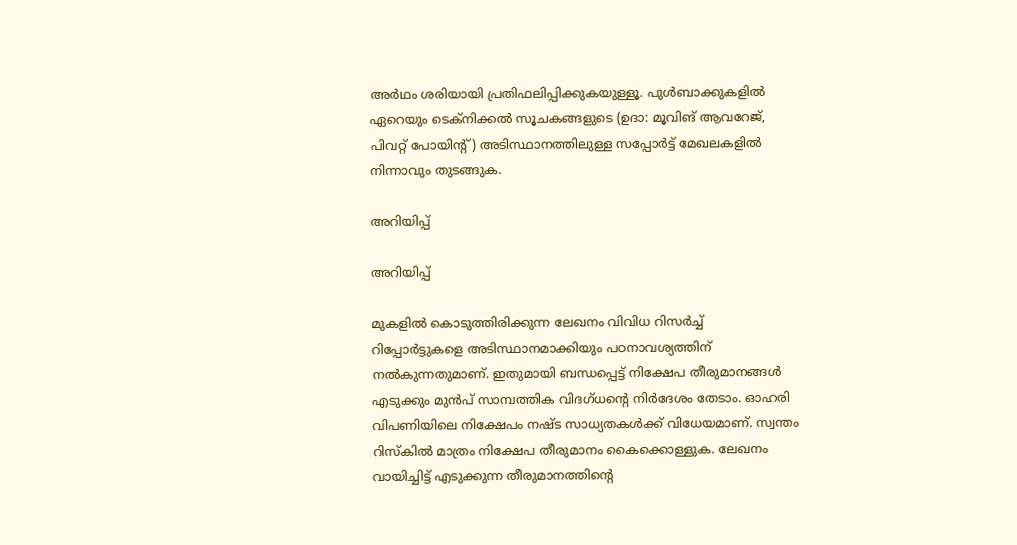അര്‍ഥം ശരിയായി പ്രതിഫലിപ്പിക്കുകയുള്ളൂ. പുള്‍ബാക്കുകളില്‍ ഏറെയും ടെക്നിക്കല്‍ സൂചകങ്ങളുടെ (ഉദാ: മൂവിങ് ആവറേജ്, പിവറ്റ് പോയിന്റ്) അടിസ്ഥാനത്തിലുള്ള സപ്പോര്‍ട്ട് മേഖലകളില്‍ നിന്നാവും തുടങ്ങുക.

അറിയിപ്പ്

അറിയിപ്പ്

മുകളില്‍ കൊടുത്തിരിക്കുന്ന ലേഖനം വിവിധ റിസര്‍ച്ച് റിപ്പോര്‍ട്ടുകളെ അടിസ്ഥാനമാക്കിയും പഠനാവശ്യത്തിന് നല്‍കുന്നതുമാണ്. ഇതുമായി ബന്ധപ്പെട്ട് നിക്ഷേപ തീരുമാനങ്ങള്‍ എടുക്കും മുന്‍പ് സാമ്പത്തിക വിദഗ്ധന്റെ നിര്‍ദേശം തേടാം. ഓഹരി വിപണിയിലെ നിക്ഷേപം നഷ്ട സാധ്യതകള്‍ക്ക് വിധേയമാണ്. സ്വന്തം റിസ്‌കില്‍ മാത്രം നിക്ഷേപ തീരുമാനം കൈക്കൊള്ളുക. ലേഖനം വായിച്ചിട്ട് എടുക്കുന്ന തീരുമാനത്തിന്റെ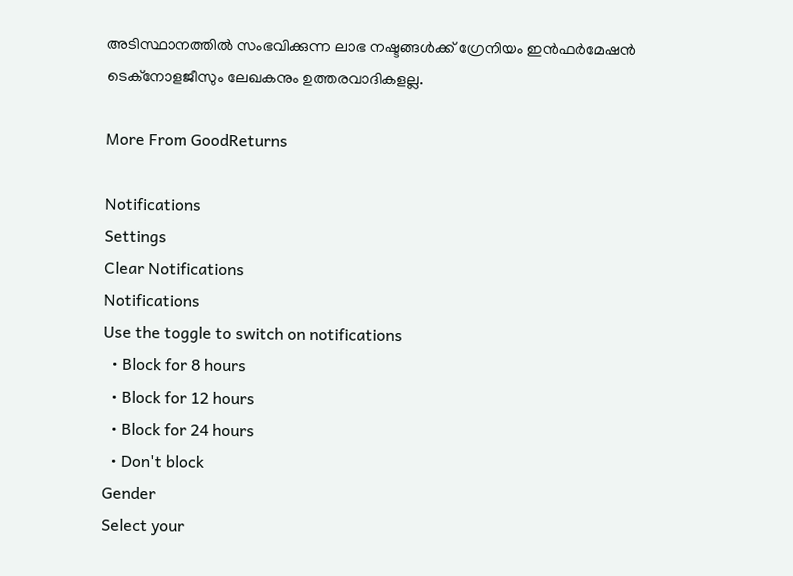അടിസ്ഥാനത്തില്‍ സംഭവിക്കുന്ന ലാഭ നഷ്ടങ്ങള്‍ക്ക് ഗ്രേനിയം ഇന്‍ഫര്‍മേഷന്‍ ടെക്‌നോളജീസും ലേഖകനും ഉത്തരവാദികളല്ല.

More From GoodReturns

Notifications
Settings
Clear Notifications
Notifications
Use the toggle to switch on notifications
  • Block for 8 hours
  • Block for 12 hours
  • Block for 24 hours
  • Don't block
Gender
Select your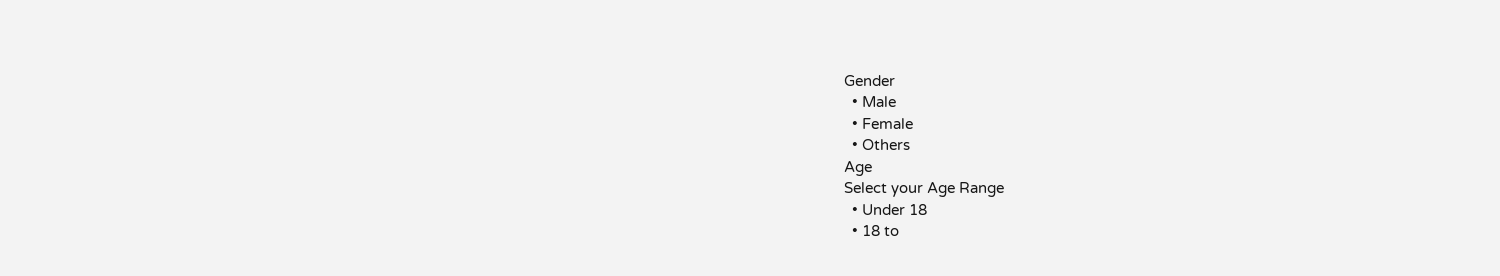Gender
  • Male
  • Female
  • Others
Age
Select your Age Range
  • Under 18
  • 18 to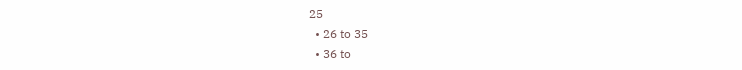25
  • 26 to 35
  • 36 to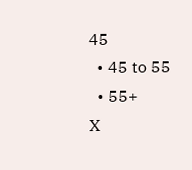45
  • 45 to 55
  • 55+
X